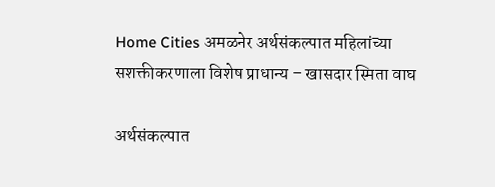Home Cities अमळनेर अर्थसंकल्पात महिलांच्या सशक्तीकरणाला विशेष प्राधान्य – खासदार स्मिता वाघ

अर्थसंकल्पात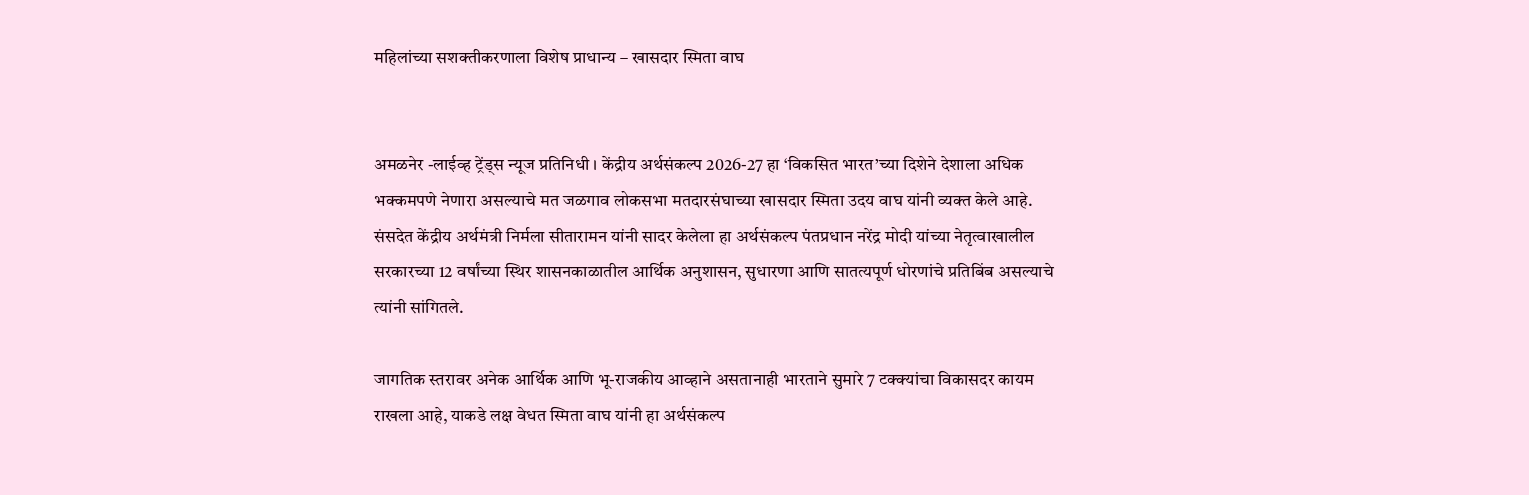महिलांच्या सशक्तीकरणाला विशेष प्राधान्य – खासदार स्मिता वाघ


अमळनेर -लाईव्ह ट्रेंड्स न्यूज प्रतिनिधी । केंद्रीय अर्थसंकल्प 2026-27 हा ‘विकसित भारत’च्या दिशेने देशाला अधिक भक्कमपणे नेणारा असल्याचे मत जळगाव लोकसभा मतदारसंघाच्या खासदार स्मिता उदय वाघ यांनी व्यक्त केले आहे. संसदेत केंद्रीय अर्थमंत्री निर्मला सीतारामन यांनी सादर केलेला हा अर्थसंकल्प पंतप्रधान नरेंद्र मोदी यांच्या नेतृत्वाखालील सरकारच्या 12 वर्षांच्या स्थिर शासनकाळातील आर्थिक अनुशासन, सुधारणा आणि सातत्यपूर्ण धोरणांचे प्रतिबिंब असल्याचे त्यांनी सांगितले.

जागतिक स्तरावर अनेक आर्थिक आणि भू-राजकीय आव्हाने असतानाही भारताने सुमारे 7 टक्क्यांचा विकासदर कायम राखला आहे, याकडे लक्ष वेधत स्मिता वाघ यांनी हा अर्थसंकल्प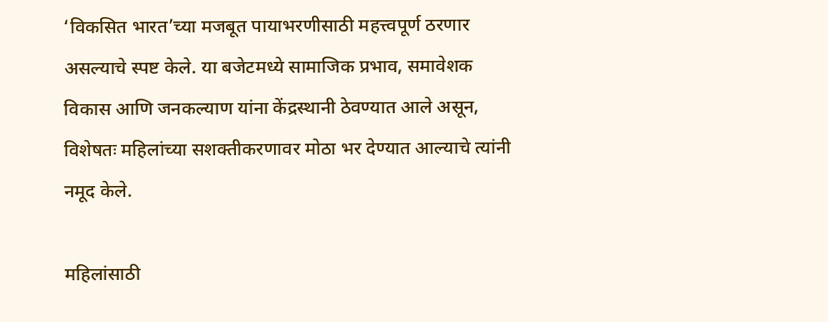‘विकसित भारत’च्या मजबूत पायाभरणीसाठी महत्त्वपूर्ण ठरणार असल्याचे स्पष्ट केले. या बजेटमध्ये सामाजिक प्रभाव, समावेशक विकास आणि जनकल्याण यांना केंद्रस्थानी ठेवण्यात आले असून, विशेषतः महिलांच्या सशक्तीकरणावर मोठा भर देण्यात आल्याचे त्यांनी नमूद केले.

महिलांसाठी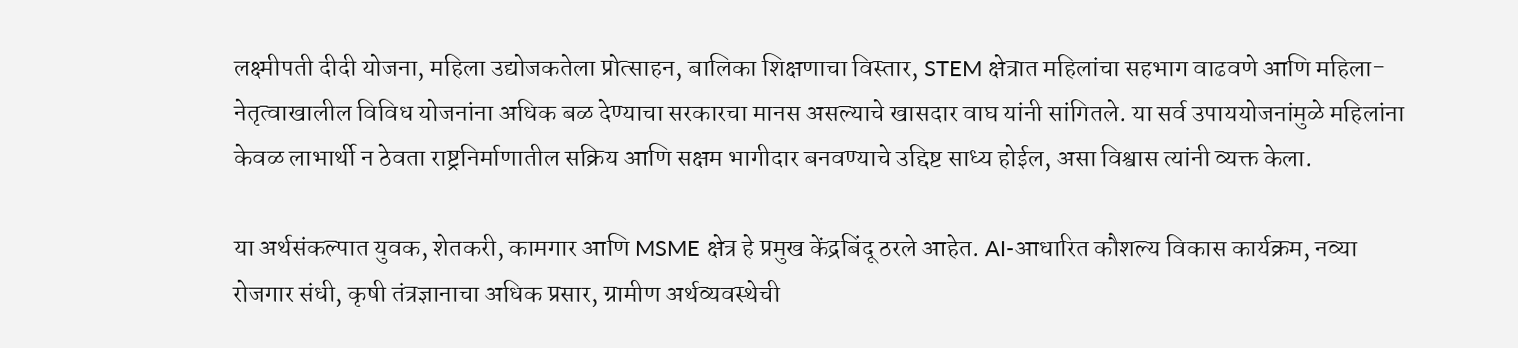लक्ष्मीपती दीदी योजना, महिला उद्योजकतेला प्रोत्साहन, बालिका शिक्षणाचा विस्तार, STEM क्षेत्रात महिलांचा सहभाग वाढवणे आणि महिला-नेतृत्वाखालील विविध योजनांना अधिक बळ देण्याचा सरकारचा मानस असल्याचे खासदार वाघ यांनी सांगितले. या सर्व उपाययोजनांमुळे महिलांना केवळ लाभार्थी न ठेवता राष्ट्रनिर्माणातील सक्रिय आणि सक्षम भागीदार बनवण्याचे उद्दिष्ट साध्य होईल, असा विश्वास त्यांनी व्यक्त केला.

या अर्थसंकल्पात युवक, शेतकरी, कामगार आणि MSME क्षेत्र हे प्रमुख केंद्रबिंदू ठरले आहेत. AI-आधारित कौशल्य विकास कार्यक्रम, नव्या रोजगार संधी, कृषी तंत्रज्ञानाचा अधिक प्रसार, ग्रामीण अर्थव्यवस्थेची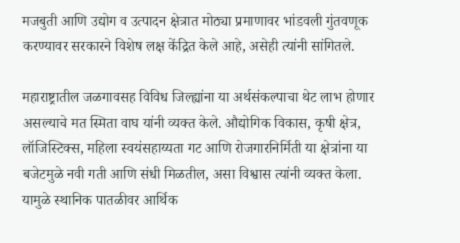मजबुती आणि उद्योग व उत्पादन क्षेत्रात मोठ्या प्रमाणावर भांडवली गुंतवणूक करण्यावर सरकारने विशेष लक्ष केंद्रित केले आहे, असेही त्यांनी सांगितले.

महाराष्ट्रातील जळगावसह विविध जिल्ह्यांना या अर्थसंकल्पाचा थेट लाभ होणार असल्याचे मत स्मिता वाघ यांनी व्यक्त केले. औद्योगिक विकास, कृषी क्षेत्र, लॉजिस्टिक्स, महिला स्वयंसहाय्यता गट आणि रोजगारनिर्मिती या क्षेत्रांना या बजेटमुळे नवी गती आणि संधी मिळतील, असा विश्वास त्यांनी व्यक्त केला. यामुळे स्थानिक पातळीवर आर्थिक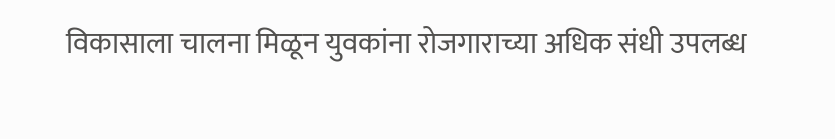विकासाला चालना मिळून युवकांना रोजगाराच्या अधिक संधी उपलब्ध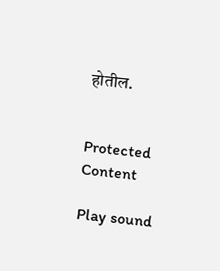होतील.


Protected Content

Play sound